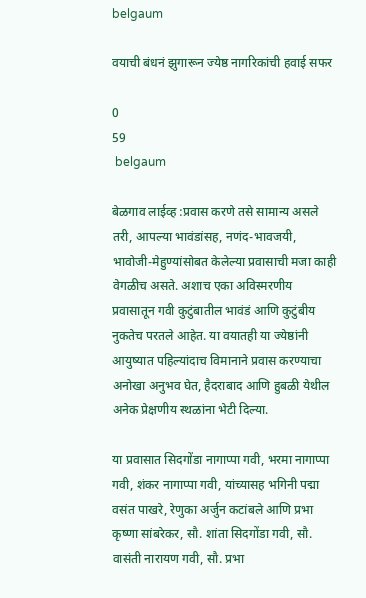belgaum

वयाची बंधनं झुगारून ज्येष्ठ नागरिकांची हवाई सफर

0
59
 belgaum

बेळगाव लाईव्ह :प्रवास करणे तसे सामान्य असले तरी, आपल्या भावंडांसह, नणंद-भावजयी, भावोजी-मेहुण्यांसोबत केलेल्या प्रवासाची मजा काही वेगळीच असते. अशाच एका अविस्मरणीय प्रवासातून गवी कुटुंबातील भावंडं आणि कुटुंबीय नुकतेच परतले आहेत. या वयातही या ज्येष्ठांनी आयुष्यात पहिल्यांदाच विमानाने प्रवास करण्याचा अनोखा अनुभव घेत, हैदराबाद आणि हुबळी येथील अनेक प्रेक्षणीय स्थळांना भेटी दिल्या.

या प्रवासात सिदगोंडा नागाप्पा गवी, भरमा नागाप्पा गवी, शंकर नागाप्पा गवी, यांच्यासह भगिनी पद्मा वसंत पाखरे, रेणुका अर्जुन कटांबले आणि प्रभा कृष्णा सांबरेकर, सौ. शांता सिदगोंडा गवी, सौ. वासंती नारायण गवी, सौ. प्रभा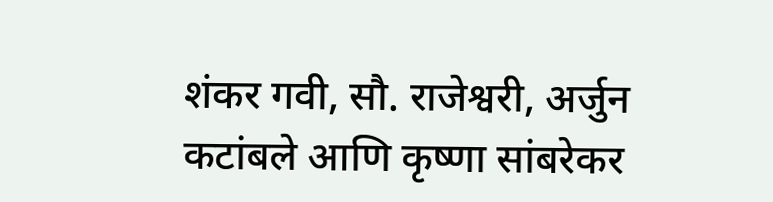शंकर गवी, सौ. राजेश्वरी, अर्जुन कटांबले आणि कृष्णा सांबरेकर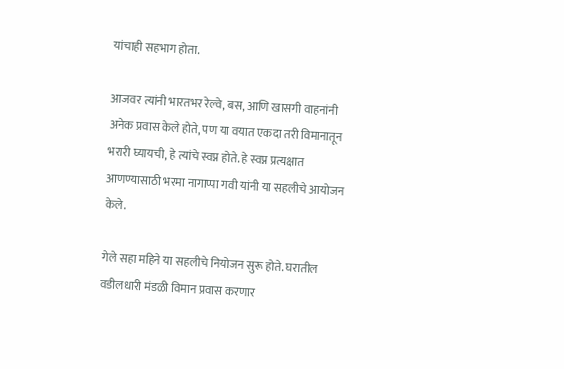यांचाही सहभाग होता.

आजवर त्यांनी भारतभर रेल्वे, बस, आणि खासगी वाहनांनी अनेक प्रवास केले होते, पण या वयात एकदा तरी विमानातून भरारी घ्यायची, हे त्यांचे स्वप्न होते. हे स्वप्न प्रत्यक्षात आणण्यासाठी भरमा नागाप्पा गवी यांनी या सहलीचे आयोजन केले.

गेले सहा महिने या सहलीचे नियोजन सुरू होते. घरातील वडीलधारी मंडळी विमान प्रवास करणार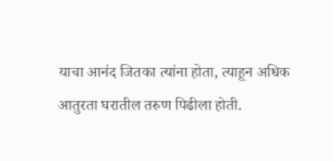याचा आनंद जितका त्यांना होता, त्याहून अधिक आतुरता घरातील तरुण पिढीला होती.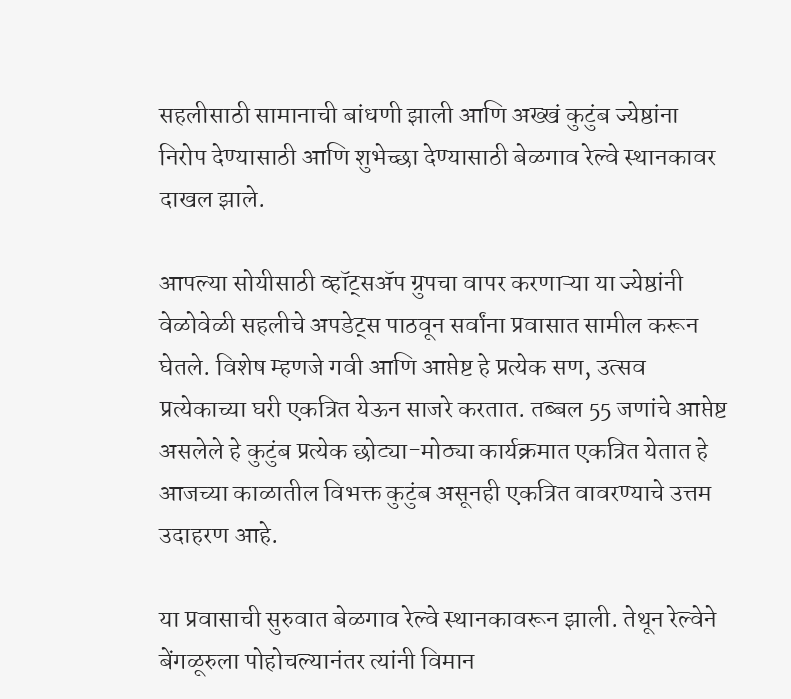सहलीसाठी सामानाची बांधणी झाली आणि अख्खं कुटुंब ज्येष्ठांना निरोप देण्यासाठी आणि शुभेच्छा देण्यासाठी बेळगाव रेल्वे स्थानकावर दाखल झाले.

आपल्या सोयीसाठी व्हॉट्सॲप ग्रुपचा वापर करणाऱ्या या ज्येष्ठांनी वेळोवेळी सहलीचे अपडेट्स पाठवून सर्वांना प्रवासात सामील करून घेतले. विशेष म्हणजे गवी आणि आप्तेष्ट हे प्रत्येक सण, उत्सव प्रत्येकाच्या घरी एकत्रित येऊन साजरे करतात. तब्बल 55 जणांचे आप्तेष्ट असलेले हे कुटुंब प्रत्येक छोट्या-मोठ्या कार्यक्रमात एकत्रित येतात हे आजच्या काळातील विभक्त कुटुंब असूनही एकत्रित वावरण्याचे उत्तम उदाहरण आहे.

या प्रवासाची सुरुवात बेळगाव रेल्वे स्थानकावरून झाली. तेथून रेल्वेने बेंगळूरुला पोहोचल्यानंतर त्यांनी विमान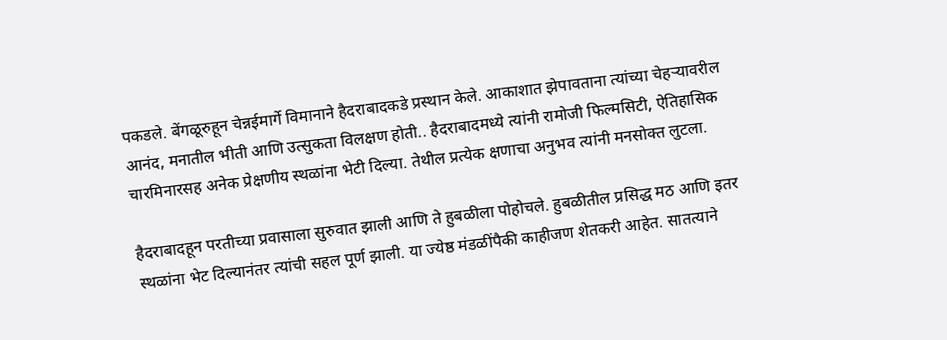पकडले. बेंगळूरुहून चेन्नईमार्गे विमानाने हैदराबादकडे प्रस्थान केले. आकाशात झेपावताना त्यांच्या चेहऱ्यावरील आनंद, मनातील भीती आणि उत्सुकता विलक्षण होती.. हैदराबादमध्ये त्यांनी रामोजी फिल्मसिटी, ऐतिहासिक चारमिनारसह अनेक प्रेक्षणीय स्थळांना भेटी दिल्या. तेथील प्रत्येक क्षणाचा अनुभव त्यांनी मनसोक्त लुटला.

हैदराबादहून परतीच्या प्रवासाला सुरुवात झाली आणि ते हुबळीला पोहोचले. हुबळीतील प्रसिद्ध मठ आणि इतर स्थळांना भेट दिल्यानंतर त्यांची सहल पूर्ण झाली. या ज्येष्ठ मंडळींपैकी काहीजण शेतकरी आहेत. सातत्याने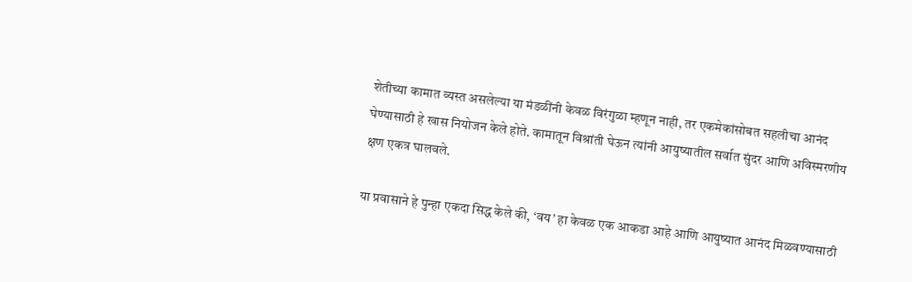शेतीच्या कामात व्यस्त असलेल्या या मंडळींनी केवळ विरंगुळा म्हणून नाही, तर एकमेकांसोबत सहलीचा आनंद घेण्यासाठी हे खास नियोजन केले होते. कामातून विश्रांती घेऊन त्यांनी आयुष्यातील सर्वात सुंदर आणि अविस्मरणीय क्षण एकत्र घालवले.

या प्रवासाने हे पुन्हा एकदा सिद्ध केले की, ‘वय’ हा केवळ एक आकडा आहे आणि आयुष्यात आनंद मिळवण्यासाठी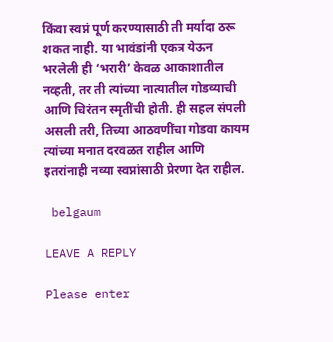किंवा स्वप्नं पूर्ण करण्यासाठी ती मर्यादा ठरू शकत नाही. या भावंडांनी एकत्र येऊन भरलेली ही ‘भरारी’ केवळ आकाशातील नव्हती, तर ती त्यांच्या नात्यातील गोडव्याची आणि चिरंतन स्मृतींची होती. ही सहल संपली असली तरी, तिच्या आठवणींचा गोडवा कायम त्यांच्या मनात दरवळत राहील आणि इतरांनाही नव्या स्वप्नांसाठी प्रेरणा देत राहील.

 belgaum

LEAVE A REPLY

Please enter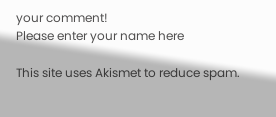your comment!
Please enter your name here

This site uses Akismet to reduce spam.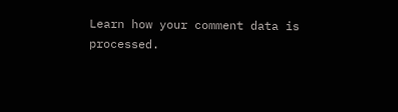Learn how your comment data is processed.